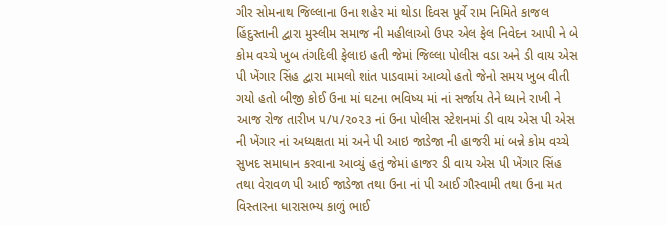ગીર સોમનાથ જિલ્લાના ઉના શહેર માં થોડા દિવસ પૂર્વે રામ નિમિતે કાજલ હિંદુસ્તાની દ્વારા મુસ્લીમ સમાજ ની મહીલાઓ ઉપર એલ ફેલ નિવેદન આપી ને બે કોમ વચ્ચે ખુબ તંગદિલી ફેલાઇ હતી જેમાં જિલ્લા પોલીસ વડા અને ડી વાય એસ પી ખેંગાર સિંહ દ્વારા મામલો શાંત પાડવામાં આવ્યો હતો જેનો સમય ખુબ વીતી ગયો હતો બીજી કોઈ ઉના માં ઘટના ભવિષ્ય માં નાં સર્જાય તેને ધ્યાને રાખી ને આજ રોજ તારીખ ૫/૫/૨૦૨૩ નાં ઉના પોલીસ સ્ટેશનમાં ડી વાય એસ પી એસ ની ખેંગાર નાં અધ્યક્ષતા માં અને પી આઇ જાડેજા ની હાજરી માં બન્ને કોમ વચ્ચે સુખદ સમાધાન કરવાના આવ્યું હતું જેમાં હાજર ડી વાય એસ પી ખેંગાર સિંહ તથા વેરાવળ પી આઈ જાડેજા તથા ઉના નાં પી આઈ ગૌસ્વામી તથા ઉના મત વિસ્તારના ધારાસભ્ય કાળું ભાઈ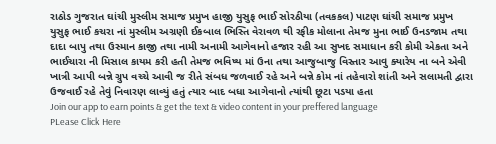રાઠોડ ગુજરાત ઘાંચી મુસ્લીમ સમાજ પ્રમુખ હાજી યુસુફ ભાઈ સોરઠીયા (તવકકલ) પાટણ ઘાંચી સમાજ પ્રમુખ યુસુફ ભાઈ કચરા નાં મુસ્લીમ અગ્રણી ઈકબાલ ભિસ્તિ વેરાવળ થી રફીક મોલાના તેમજ મુના ભાઈ ઉનડજામ તથા દાદા બાપુ તથા ઉસ્માન કાજી તથા નામી અનામી આગેવાનો હજાર રહી આ સુખદ સમાધાન કરી કોમી એકતા અને ભાઈચારા ની મિસાલ કાયમ કરી હતી તેમજ ભવિષ્ય માં ઉના તથા આજુબાજુ વિસ્તાર આવુ ક્યારેય ના બને એવી ખાત્રી આપી બન્ને ગ્રુપ વચ્ચે આવી જ રીતે સંબધ જળવાઈ રહે અને બન્ને કોમ નાં તહેવારો શાંતી અને સલામતી દ્વારા ઉજવાઈ રહે તેવું નિવારણ લાવ્યું હતું ત્યાર બાદ બધા આગેવાનો ત્યાંથી છૂટા પડયા હતા
Join our app to earn points & get the text & video content in your preffered language
PLease Click Here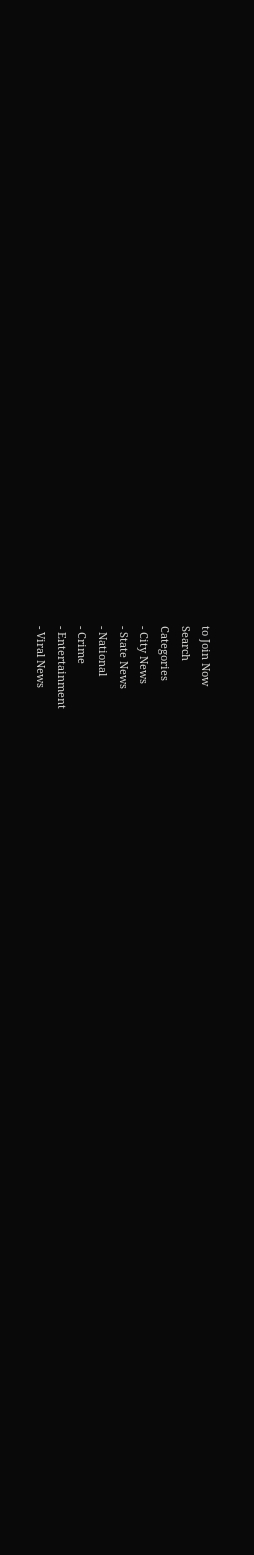to Join Now
Search
Categories
- City News
- State News
- National
- Crime
- Entertainment
- Viral News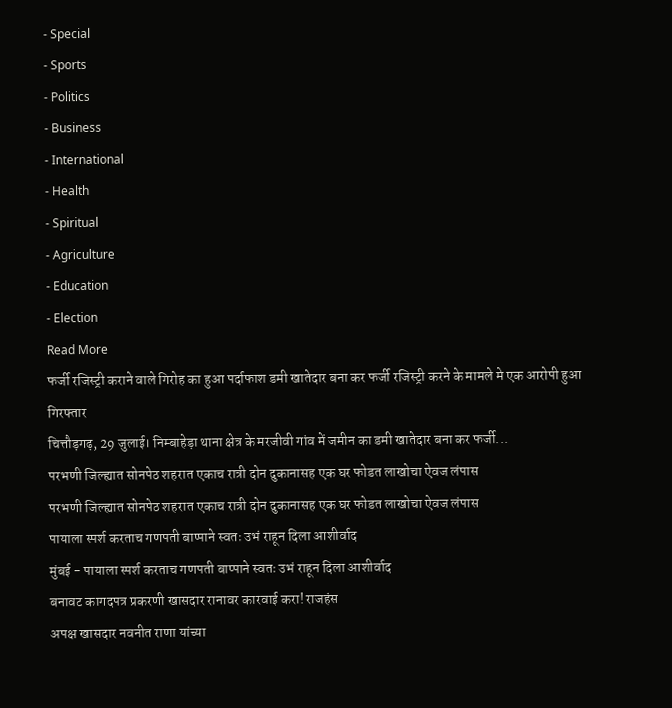- Special
- Sports
- Politics
- Business
- International
- Health
- Spiritual
- Agriculture
- Education
- Election
Read More
फर्जी रजिस्ट्री कराने वाले गिरोह का हुआ पर्दाफाश डमी खातेदार बना कर फर्जी रजिस्ट्री करने के मामले मे एक आरोपी हुआ गिरफ्तार
चित्तौड़गढ़, 29 जुलाई। निम्बाहेड़ा थाना क्षेत्र के मरजीवी गांव में जमीन का डमी खातेदार बना कर फर्जी...
परभणी जिल्ह्यात सोनपेठ शहरात एकाच रात्री दोन दुकानासह एक घर फोडत लाखोचा ऐवज लंपास
परभणी जिल्ह्यात सोनपेठ शहरात एकाच रात्री दोन दुकानासह एक घर फोडत लाखोचा ऐवज लंपास
पायाला स्पर्श करताच गणपती बाप्पाने स्वतः उभं राहून दिला आशीर्वाद
मुंबई - पायाला स्पर्श करताच गणपती बाप्पाने स्वतः उभं राहून दिला आशीर्वाद
बनावट कागदपत्र प्रकरणी खासदार रानावर कारवाई करा! राजहंस
अपक्ष खासदार नवनीत राणा यांच्या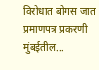विरोधात बोगस जात प्रमाणपत्र प्रकरणी मुंबईतील...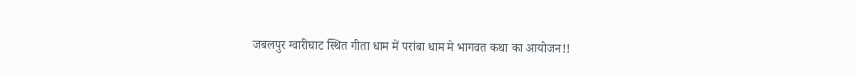जबलपुर ग्वारीघाट स्थित गीता धाम में परांबा धाम मे भागवत कथा का आयोजन!!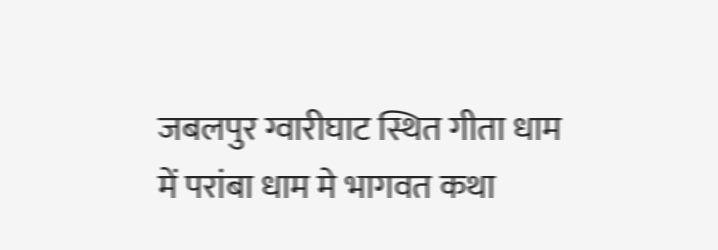जबलपुर ग्वारीघाट स्थित गीता धाम में परांबा धाम मे भागवत कथा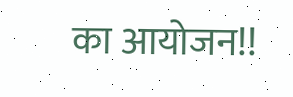का आयोजन!!